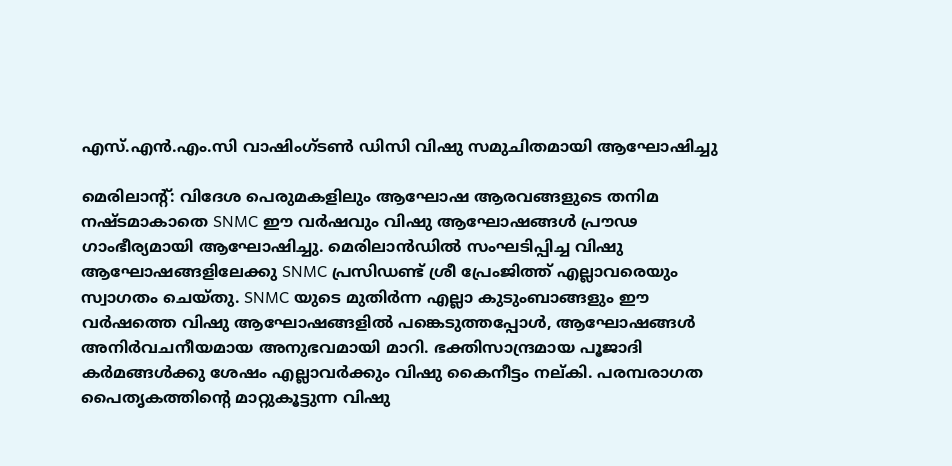എസ്.എന്‍.എം.സി വാഷിംഗ്ടണ്‍ ഡിസി വിഷു സമുചിതമായി ആഘോഷിച്ചു

മെരിലാന്റ്: വിദേശ പെരുമകളിലും ആഘോഷ ആരവങ്ങളുടെ തനിമ നഷ്ടമാകാതെ SNMC ഈ വർഷവും വിഷു ആഘോഷങ്ങൾ പ്രൗഢ ഗാംഭീര്യമായി ആഘോഷിച്ചു. മെരിലാൻഡിൽ സംഘടിപ്പിച്ച വിഷു ആഘോഷങ്ങളിലേക്കു SNMC പ്രസിഡണ്ട് ശ്രീ പ്രേംജിത്ത് എല്ലാവരെയും സ്വാഗതം ചെയ്തു. SNMC യുടെ മുതിർന്ന എല്ലാ കുടുംബാങ്ങളും ഈ വർഷത്തെ വിഷു ആഘോഷങ്ങളിൽ പങ്കെടുത്തപ്പോൾ, ആഘോഷങ്ങൾ അനിർവചനീയമായ അനുഭവമായി മാറി. ഭക്തിസാന്ദ്രമായ പൂജാദി കർമങ്ങൾക്കു ശേഷം എല്ലാവർക്കും വിഷു കൈനീട്ടം നല്കി. പരമ്പരാഗത പൈതൃകത്തിന്റെ മാറ്റുകൂട്ടുന്ന വിഷു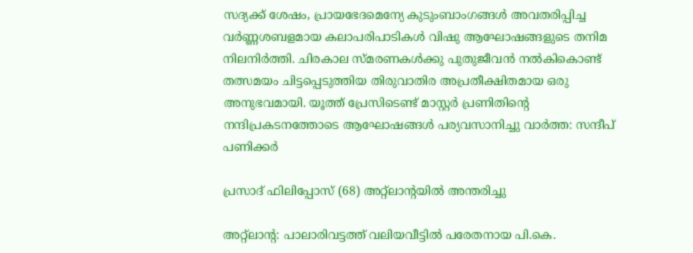സദ്യക്ക് ശേഷം, പ്രായഭേദമെന്യേ കുടുംബാംഗങ്ങൾ അവതരിപ്പിച്ച വർണ്ണശബളമായ കലാപരിപാടികൾ വിഷു ആഘോഷങ്ങളുടെ തനിമ നിലനിർത്തി. ചിരകാല സ്മരണകൾക്കു പുതുജീവൻ നൽകികൊണ്ട് തത്സമയം ചിട്ടപ്പെടുത്തിയ തിരുവാതിര അപ്രതീക്ഷിതമായ ഒരു അനുഭവമായി. യൂത്ത് പ്രേസിടെണ്ട് മാസ്റ്റർ പ്രണിതിന്റെ നന്ദിപ്രകടനത്തോടെ ആഘോഷങ്ങൾ പര്യവസാനിച്ചു വാര്‍ത്ത: സന്ദീപ് പണിക്കര്‍

പ്രസാദ് ഫിലിപ്പോസ് (68) അറ്റ്‌ലാന്റയിൽ അന്തരിച്ചു

അറ്റ്‌ലാന്റ: പാലാരിവട്ടത്ത് വലിയവീട്ടിൽ പരേതനായ പി.കെ.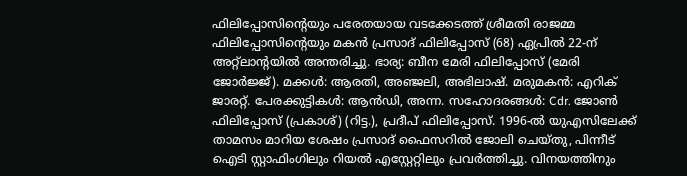ഫിലിപ്പോസിന്റെയും പരേതയായ വടക്കേടത്ത് ശ്രീമതി രാജമ്മ ഫിലിപ്പോസിന്റെയും മകന്‍ പ്രസാദ് ഫിലിപ്പോസ് (68) ഏപ്രില്‍ 22-ന് അറ്റ്‌ലാന്റയില്‍ അന്തരിച്ചു. ഭാര്യ: ബീന മേരി ഫിലിപ്പോസ് (മേരി ജോർജ്ജ്). മക്കള്‍: ആരതി, അഞ്ജലി, അഭിലാഷ്. മരുമകൻ: എറിക് ജാരറ്റ്. പേരക്കുട്ടികള്‍: ആൻഡി, അന്ന. സഹോദരങ്ങള്‍: Cdr. ജോൺ ഫിലിപ്പോസ് (പ്രകാശ്) (റിട്ട.), പ്രദീപ് ഫിലിപ്പോസ്. 1996-ൽ യുഎസിലേക്ക് താമസം മാറിയ ശേഷം പ്രസാദ് ഫൈസറിൽ ജോലി ചെയ്തു, പിന്നീട് ഐടി സ്റ്റാഫിംഗിലും റിയൽ എസ്റ്റേറ്റിലും പ്രവർത്തിച്ചു. വിനയത്തിനും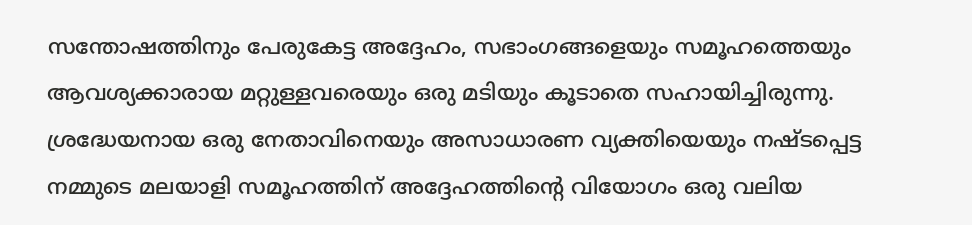സന്തോഷത്തിനും പേരുകേട്ട അദ്ദേഹം, സഭാംഗങ്ങളെയും സമൂഹത്തെയും ആവശ്യക്കാരായ മറ്റുള്ളവരെയും ഒരു മടിയും കൂടാതെ സഹായിച്ചിരുന്നു. ശ്രദ്ധേയനായ ഒരു നേതാവിനെയും അസാധാരണ വ്യക്തിയെയും നഷ്ടപ്പെട്ട നമ്മുടെ മലയാളി സമൂഹത്തിന് അദ്ദേഹത്തിന്റെ വിയോഗം ഒരു വലിയ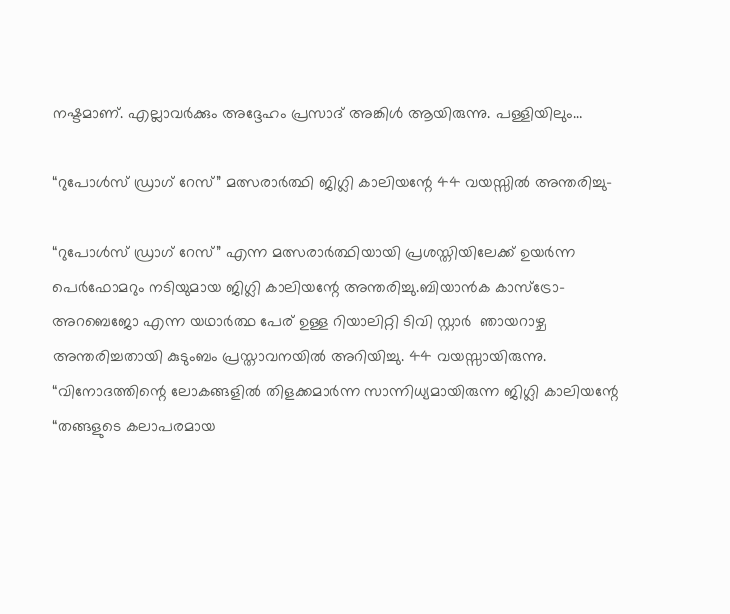നഷ്ടമാണ്. എല്ലാവർക്കും അദ്ദേഹം പ്രസാദ് അങ്കിൾ ആയിരുന്നു. പള്ളിയിലും…

“റുപോൾസ് ഡ്രാഗ് റേസ്” മത്സരാർത്ഥി ജിഗ്ലി കാലിയന്റേ 44 വയസ്സിൽ അന്തരിച്ചു-

“റുപോൾസ് ഡ്രാഗ് റേസ്” എന്ന മത്സരാർത്ഥിയായി പ്രശസ്തിയിലേക്ക് ഉയർന്ന പെർഫോമറും നടിയുമായ ജിഗ്ലി കാലിയന്റേ അന്തരിച്ചു.ബിയാൻക കാസ്ട്രോ-അറബെജോ എന്ന യഥാർത്ഥ പേര് ഉള്ള റിയാലിറ്റി ടിവി സ്റ്റാർ  ഞായറാഴ്ച അന്തരിച്ചതായി കുടുംബം പ്രസ്താവനയിൽ അറിയിച്ചു. 44 വയസ്സായിരുന്നു. “വിനോദത്തിന്റെ ലോകങ്ങളിൽ തിളക്കമാർന്ന സാന്നിധ്യമായിരുന്ന ജിഗ്ലി കാലിയന്റേ “തങ്ങളുടെ കലാപരമായ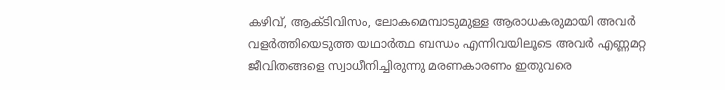കഴിവ്, ആക്ടിവിസം, ലോകമെമ്പാടുമുള്ള ആരാധകരുമായി അവർ വളർത്തിയെടുത്ത യഥാർത്ഥ ബന്ധം എന്നിവയിലൂടെ അവർ എണ്ണമറ്റ ജീവിതങ്ങളെ സ്വാധീനിച്ചിരുന്നു മരണകാരണം ഇതുവരെ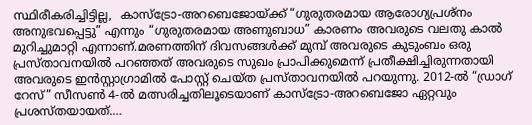സ്ഥിരീകരിച്ചിട്ടില്ല,  കാസ്ട്രോ-അറബെജോയ്ക്ക് “ഗുരുതരമായ ആരോഗ്യപ്രശ്നം അനുഭവപ്പെട്ടു” എന്നും “ഗുരുതരമായ അണുബാധ” കാരണം അവരുടെ വലതു കാൽ മുറിച്ചുമാറ്റി എന്നാണ്.മരണത്തിന് ദിവസങ്ങൾക്ക് മുമ്പ് അവരുടെ കുടുംബം ഒരു പ്രസ്താവനയിൽ പറഞ്ഞത് അവരുടെ സുഖം പ്രാപിക്കുമെന്ന് പ്രതീക്ഷിച്ചിരുന്നതായി അവരുടെ ഇൻസ്റ്റാഗ്രാമിൽ പോസ്റ്റ് ചെയ്ത പ്രസ്താവനയിൽ പറയുന്നു. 2012-ൽ “ഡ്രാഗ് റേസ്” സീസൺ 4-ൽ മത്സരിച്ചതിലൂടെയാണ് കാസ്ട്രോ-അറബെജോ ഏറ്റവും പ്രശസ്തയായത്.…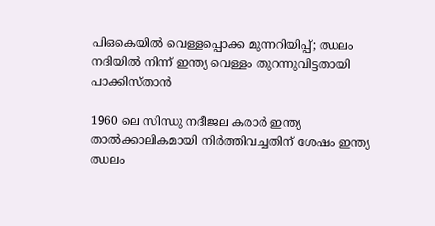പി‌ഒ‌കെയിൽ വെള്ളപ്പൊക്ക മുന്നറിയിപ്പ്; ഝലം നദിയിൽ നിന്ന് ഇന്ത്യ വെള്ളം തുറന്നുവിട്ടതായി പാക്കിസ്താന്‍

1960 ലെ സിന്ധു നദീജല കരാർ ഇന്ത്യ താൽക്കാലികമായി നിർത്തിവച്ചതിന് ശേഷം ഇന്ത്യ ഝലം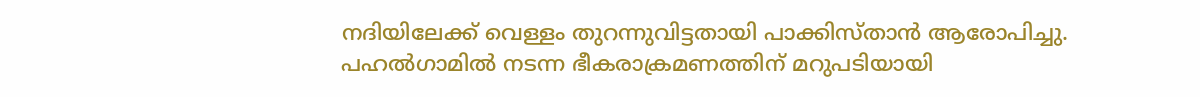നദിയിലേക്ക് വെള്ളം തുറന്നുവിട്ടതായി പാക്കിസ്താന്‍ ആരോപിച്ചു. പഹൽഗാമിൽ നടന്ന ഭീകരാക്രമണത്തിന് മറുപടിയായി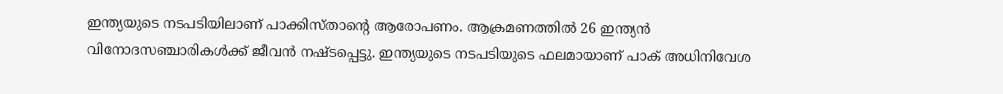ഇന്ത്യയുടെ നടപടിയിലാണ് പാക്കിസ്താന്റെ ആരോപണം. ആക്രമണത്തിൽ 26 ഇന്ത്യൻ വിനോദസഞ്ചാരികൾക്ക് ജീവൻ നഷ്ടപ്പെട്ടു. ഇന്ത്യയുടെ നടപടിയുടെ ഫലമായാണ് പാക് അധിനിവേശ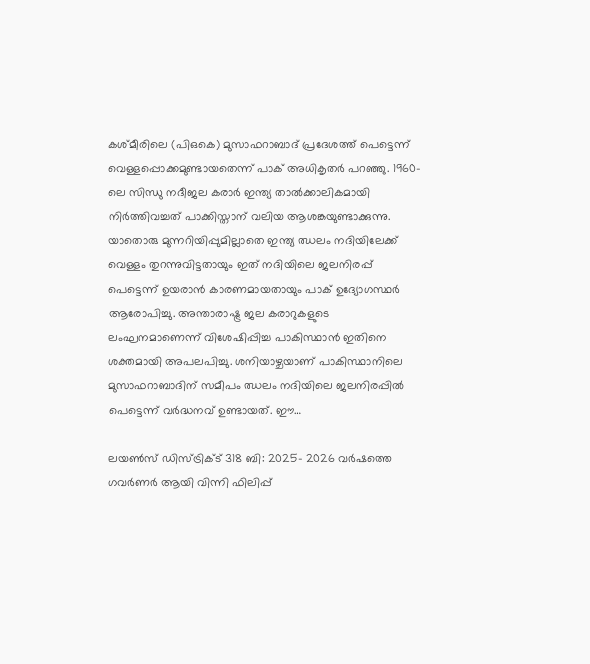കശ്മീരിലെ (പി‌ഒ‌കെ) മുസാഫറാബാദ് പ്രദേശത്ത് പെട്ടെന്ന് വെള്ളപ്പൊക്കമുണ്ടായതെന്ന് പാക് അധികൃതര്‍ പറഞ്ഞു. 1960-ലെ സിന്ധു നദീജല കരാർ ഇന്ത്യ താൽക്കാലികമായി നിർത്തിവച്ചത് പാക്കിസ്താന് വലിയ ആശങ്കയുണ്ടാക്കുന്നു. യാതൊരു മുന്നറിയിപ്പുമില്ലാതെ ഇന്ത്യ ഝലം നദിയിലേക്ക് വെള്ളം തുറന്നുവിട്ടതായും ഇത് നദിയിലെ ജലനിരപ്പ് പെട്ടെന്ന് ഉയരാൻ കാരണമായതായും പാക് ഉദ്യോഗസ്ഥർ ആരോപിച്ചു. അന്താരാഷ്ട്ര ജല കരാറുകളുടെ ലംഘനമാണെന്ന് വിശേഷിപ്പിച്ച പാകിസ്ഥാൻ ഇതിനെ ശക്തമായി അപലപിച്ചു. ശനിയാഴ്ചയാണ് പാകിസ്ഥാനിലെ മുസാഫറാബാദിന് സമീപം ഝലം നദിയിലെ ജലനിരപ്പിൽ പെട്ടെന്ന് വർദ്ധനവ് ഉണ്ടായത്. ഈ…

ലയൺസ് ഡിസ്ട്രിക്ട് 318 ബി: 2025- 2026 വർഷത്തെ ഗവർണർ ആയി വിന്നി ഫിലിപ്പ്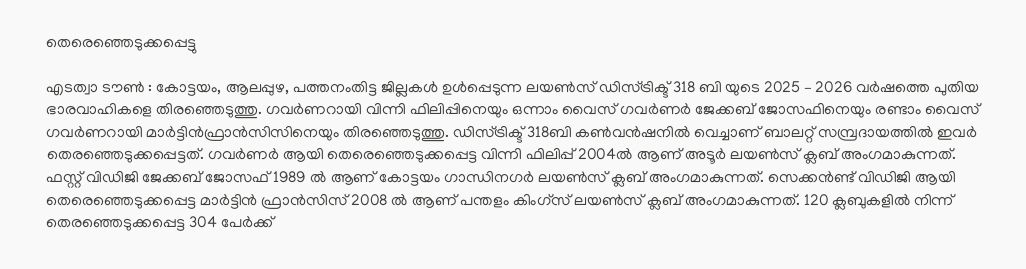തെരെഞ്ഞെടുക്കപ്പെട്ടു

എടത്വാ ടൗൺ : കോട്ടയം, ആലപ്പുഴ, പത്തനംതിട്ട ജില്ലകൾ ഉൾപ്പെടുന്ന ലയൺസ് ഡിസ്ട്രിക്ട് 318 ബി യുടെ 2025 – 2026 വർഷത്തെ പുതിയ ഭാരവാഹികളെ തിരഞ്ഞെടുത്തു. ഗവർണറായി വിന്നി ഫിലിപ്പിനെയും ഒന്നാം വൈസ് ഗവർണർ ജേക്കബ് ജോസഫിനെയും രണ്ടാം വൈസ് ഗവർണറായി മാർട്ടിൻഫ്രാൻസിസിനെയും തിരഞ്ഞെടുത്തു. ഡിസ്ട്രിക്ട് 318ബി കൺവൻഷനിൽ വെച്ചാണ് ബാലറ്റ് സമ്പ്രദായത്തിൽ ഇവർ തെരഞ്ഞെടുക്കപ്പെട്ടത്. ഗവർണർ ആയി തെരെഞ്ഞെടുക്കപ്പെട്ട വിന്നി ഫിലിപ്പ് 2004ൽ ആണ് അടൂർ ലയൺസ് ക്ലബ് അംഗമാകുന്നത്. ഫസ്റ്റ് വിഡിജി ജേക്കബ്‌ ജോസഫ് 1989 ൽ ആണ് കോട്ടയം ഗാന്ധിനഗർ ലയൺസ് ക്ലബ് അംഗമാകുന്നത്. സെക്കൻണ്ട് വിഡിജി ആയി തെരെഞ്ഞെടുക്കപ്പെട്ട മാർട്ടിൻ ഫ്രാൻസിസ് 2008 ൽ ആണ് പന്തളം കിംഗ്സ് ലയൺസ് ക്ലബ് അംഗമാകുന്നത്. 120 ക്ലബുകളിൽ നിന്ന് തെരഞ്ഞെടുക്കപ്പെട്ട 304 പേർക്ക്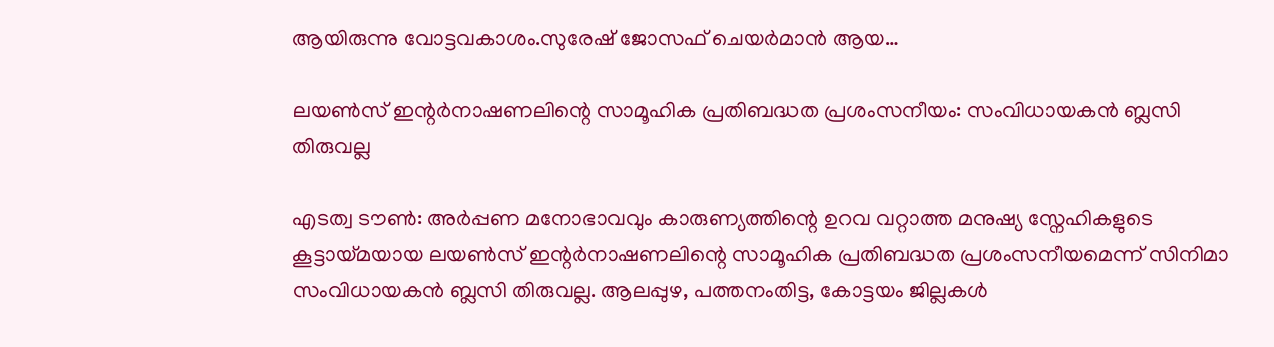ആയിരുന്നു വോട്ടവകാശം.സുരേഷ് ജോസഫ് ചെയർമാൻ ആയ…

ലയൺസ് ഇന്റർനാഷണലിന്റെ സാമൂഹിക പ്രതിബദ്ധത പ്രശംസനീയം: സംവിധായകന്‍ ബ്ലസി തിരുവല്ല

എടത്വ ടൗൺ: അർപ്പണ മനോഭാവവും കാരുണ്യത്തിന്റെ ഉറവ വറ്റാത്ത മനുഷ്യ സ്നേഹികളുടെ കൂട്ടായ്മയായ ലയൺസ് ഇന്റർനാഷണലിന്റെ സാമൂഹിക പ്രതിബദ്ധത പ്രശംസനീയമെന്ന് സിനിമാ സംവിധായകന്‍ ബ്ലസി തിരുവല്ല. ആലപ്പുഴ, പത്തനംതിട്ട, കോട്ടയം ജില്ലകൾ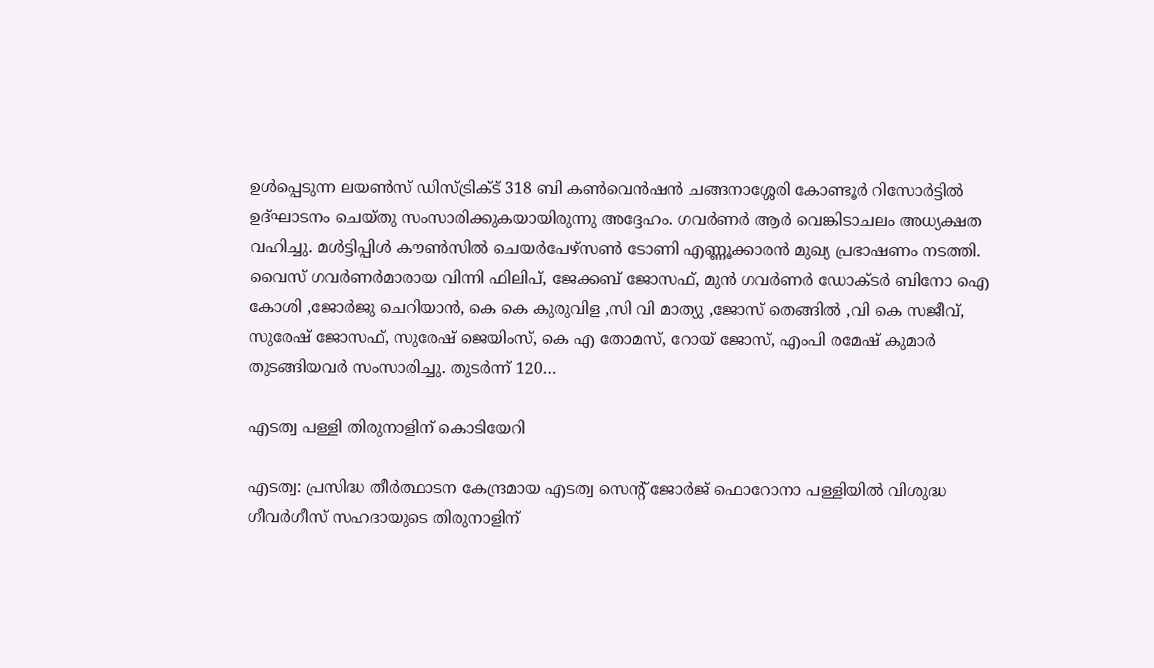ഉൾപ്പെടുന്ന ലയൺസ് ഡിസ്ട്രിക്ട് 318 ബി കൺവെൻഷൻ ചങ്ങനാശ്ശേരി കോണ്ടൂർ റിസോർട്ടിൽ ഉദ്ഘാടനം ചെയ്തു സംസാരിക്കുകയായിരുന്നു അദ്ദേഹം. ഗവർണർ ആർ വെങ്കിടാചലം അധ്യക്ഷത വഹിച്ചു. മൾട്ടിപ്പിൾ കൗൺസിൽ ചെയർപേഴ്സൺ ടോണി എണ്ണൂക്കാരൻ മുഖ്യ പ്രഭാഷണം നടത്തി. വൈസ് ഗവർണർമാരായ വിന്നി ഫിലിപ്, ജേക്കബ് ജോസഫ്, മുൻ ഗവർണർ ഡോക്ടർ ബിനോ ഐ കോശി ,ജോർജു ചെറിയാൻ, കെ കെ കുരുവിള ,സി വി മാത്യു ,ജോസ് തെങ്ങിൽ ,വി കെ സജീവ്, സുരേഷ് ജോസഫ്, സുരേഷ് ജെയിംസ്, കെ എ തോമസ്, റോയ് ജോസ്, എംപി രമേഷ് കുമാർ തുടങ്ങിയവർ സംസാരിച്ചു. തുടർന്ന് 120…

എടത്വ പള്ളി തിരുനാളിന് കൊടിയേറി

എടത്വ: പ്രസിദ്ധ തീര്‍ത്ഥാടന കേന്ദ്രമായ എടത്വ സെന്റ് ജോര്‍ജ് ഫൊറോനാ പള്ളിയില്‍ വിശുദ്ധ ഗീവര്‍ഗീസ് സഹദായുടെ തിരുനാളിന്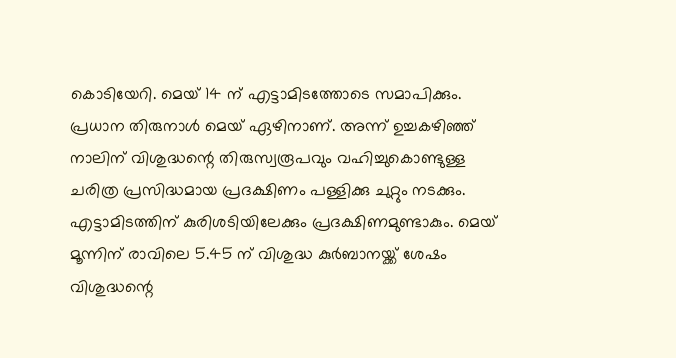കൊടിയേറി. മെയ് 14 ന് എട്ടാമിടത്തോടെ സമാപിക്കും. പ്രധാന തിരുനാള്‍ മെയ് ഏഴിനാണ്. അന്ന് ഉച്ചകഴിഞ്ഞ് നാലിന് വിശുദ്ധന്റെ തിരുസ്വരൂപവും വഹിച്ചുകൊണ്ടുള്ള ചരിത്ര പ്രസിദ്ധമായ പ്രദക്ഷിണം പള്ളിക്കു ചുറ്റും നടക്കും. എട്ടാമിടത്തിന് കുരിശടിയിലേക്കും പ്രദക്ഷിണമുണ്ടാകും. മെയ് മൂന്നിന് രാവിലെ 5.45 ന് വിശുദ്ധ കുര്‍ബാനയ്ക്ക് ശേഷം വിശുദ്ധന്റെ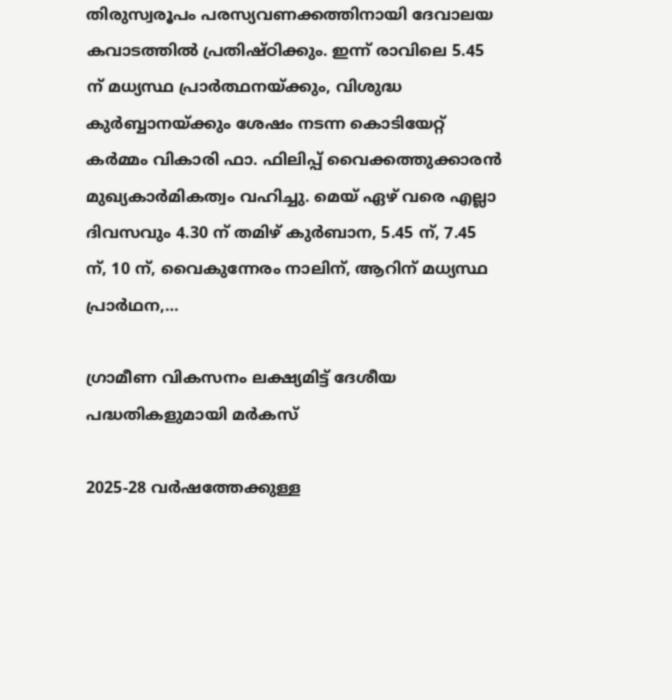തിരുസ്വരൂപം പരസ്യവണക്കത്തിനായി ദേവാലയ കവാടത്തില്‍ പ്രതിഷ്ഠിക്കും. ഇന്ന് രാവിലെ 5.45 ന് മധ്യസ്ഥ പ്രാര്‍ത്ഥനയ്ക്കും, വിശുദ്ധ കുര്‍ബ്ബാനയ്ക്കും ശേഷം നടന്ന കൊടിയേറ്റ് കർമ്മം വികാരി ഫാ. ഫിലിപ്പ് വൈക്കത്തുക്കാരന്‍ മുഖ്യകാര്‍മികത്വം വഹിച്ചു. മെയ് ഏഴ് വരെ എല്ലാ ദിവസവും 4.30 ന് തമിഴ് കുര്‍ബാന, 5.45 ന്, 7.45 ന്, 10 ന്, വൈകുന്നേരം നാലിന്, ആറിന് മധ്യസ്ഥ പ്രാര്‍ഥന,…

ഗ്രാമീണ വികസനം ലക്ഷ്യമിട്ട് ദേശീയ പദ്ധതികളുമായി മർകസ്

2025-28 വർഷത്തേക്കുള്ള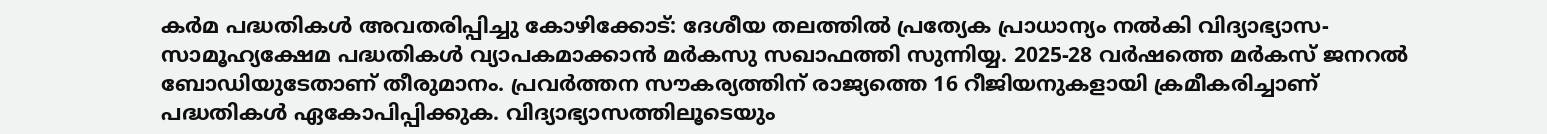കർമ പദ്ധതികൾ അവതരിപ്പിച്ചു കോഴിക്കോട്: ദേശീയ തലത്തിൽ പ്രത്യേക പ്രാധാന്യം നൽകി വിദ്യാഭ്യാസ-സാമൂഹ്യക്ഷേമ പദ്ധതികൾ വ്യാപകമാക്കാൻ മർകസു സഖാഫത്തി സുന്നിയ്യ. 2025-28 വർഷത്തെ മർകസ് ജനറൽ ബോഡിയുടേതാണ് തീരുമാനം. പ്രവർത്തന സൗകര്യത്തിന് രാജ്യത്തെ 16 റീജിയനുകളായി ക്രമീകരിച്ചാണ് പദ്ധതികൾ ഏകോപിപ്പിക്കുക. വിദ്യാഭ്യാസത്തിലൂടെയും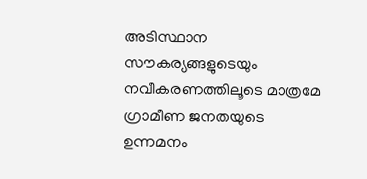അടിസ്ഥാന സൗകര്യങ്ങളുടെയും നവീകരണത്തിലൂടെ മാത്രമേ ഗ്രാമീണ ജനതയുടെ ഉന്നമനം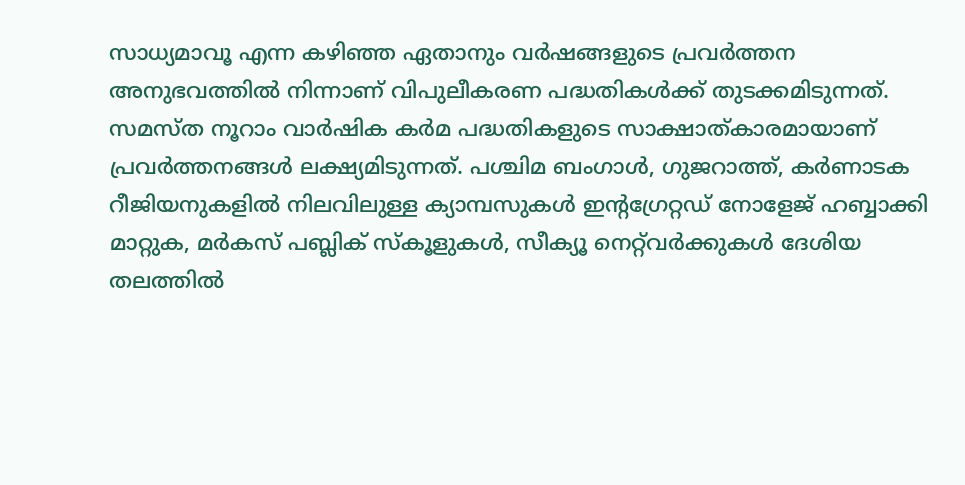സാധ്യമാവൂ എന്ന കഴിഞ്ഞ ഏതാനും വർഷങ്ങളുടെ പ്രവർത്തന അനുഭവത്തിൽ നിന്നാണ് വിപുലീകരണ പദ്ധതികൾക്ക് തുടക്കമിടുന്നത്. സമസ്ത നൂറാം വാർഷിക കർമ പദ്ധതികളുടെ സാക്ഷാത്കാരമായാണ് പ്രവർത്തനങ്ങൾ ലക്ഷ്യമിടുന്നത്. പശ്ചിമ ബംഗാൾ, ഗുജറാത്ത്, കർണാടക റീജിയനുകളിൽ നിലവിലുള്ള ക്യാമ്പസുകൾ ഇന്റഗ്രേറ്റഡ് നോളേജ് ഹബ്ബാക്കി മാറ്റുക, മർകസ് പബ്ലിക് സ്‌കൂളുകൾ, സീക്യൂ നെറ്റ്‌വർക്കുകൾ ദേശിയ തലത്തിൽ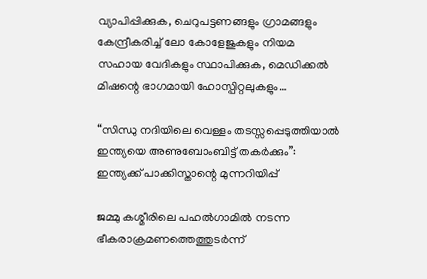വ്യാപിപ്പിക്കുക, ചെറുപട്ടണങ്ങളും ഗ്രാമങ്ങളും കേന്ദ്രീകരിച്ച് ലോ കോളേജുകളും നിയമ സഹായ വേദികളും സ്ഥാപിക്കുക, മെഡിക്കൽ മിഷന്റെ ഭാഗമായി ഹോസ്പിറ്റലുകളും…

“സിന്ധു നദിയിലെ വെള്ളം തടസ്സപ്പെടുത്തിയാല്‍ ഇന്ത്യയെ അണുബോംബിട്ട് തകര്‍ക്കും”: ഇന്ത്യക്ക് പാക്കിസ്താന്റെ മുന്നറിയിപ്പ്

ജമ്മു കശ്മീരിലെ പഹൽഗാമിൽ നടന്ന ഭീകരാക്രമണത്തെത്തുടര്‍ന്ന്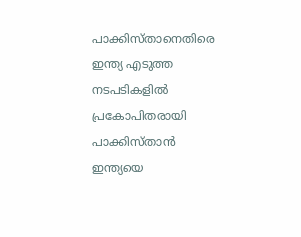പാക്കിസ്താനെതിരെ ഇന്ത്യ എടുത്ത നടപടികളില്‍ പ്രകോപിതരായി പാക്കിസ്താന്‍ ഇന്ത്യയെ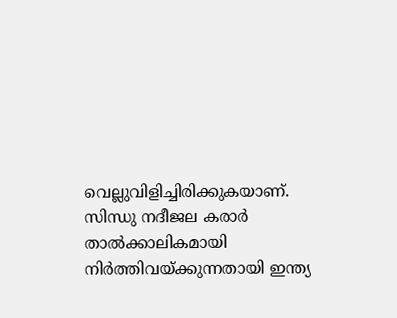വെല്ലുവിളിച്ചിരിക്കുകയാണ്. സിന്ധു നദീജല കരാർ താൽക്കാലികമായി നിർത്തിവയ്ക്കുന്നതായി ഇന്ത്യ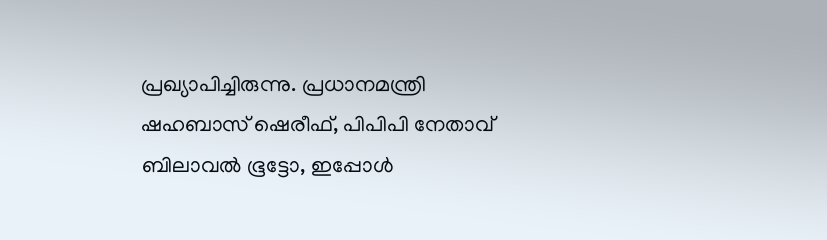പ്രഖ്യാപിച്ചിരുന്നു. പ്രധാനമന്ത്രി ഷഹബാസ് ഷെരീഫ്, പിപിപി നേതാവ് ബിലാവൽ ഭൂട്ടോ, ഇപ്പോൾ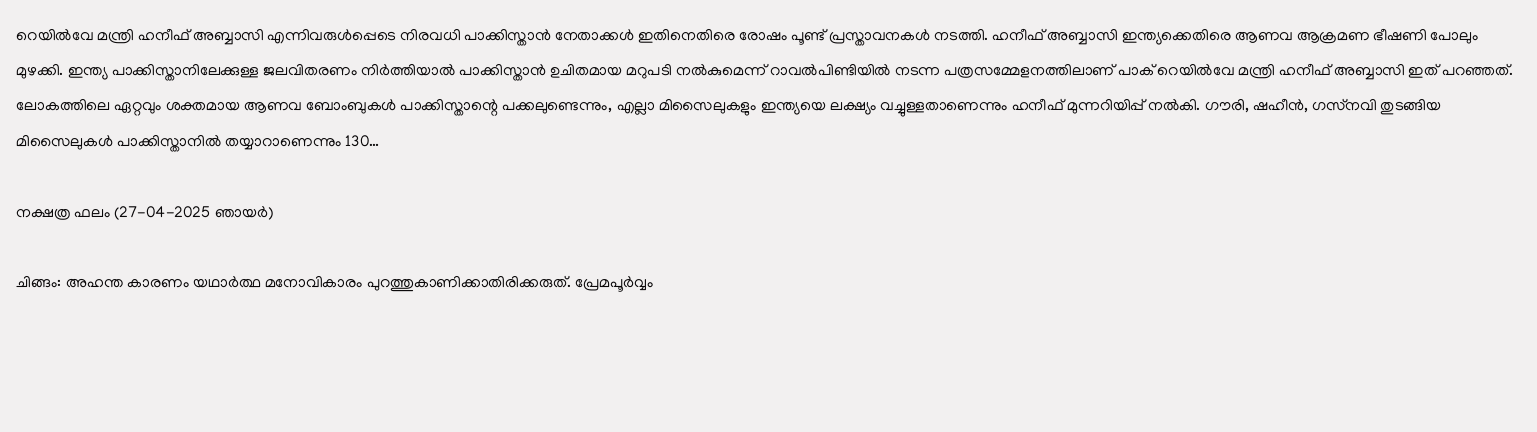റെയിൽവേ മന്ത്രി ഹനീഫ് അബ്ബാസി എന്നിവരുൾപ്പെടെ നിരവധി പാക്കിസ്താന്‍ നേതാക്കൾ ഇതിനെതിരെ രോഷം പൂണ്ട് പ്രസ്താവനകൾ നടത്തി. ഹനീഫ് അബ്ബാസി ഇന്ത്യക്കെതിരെ ആണവ ആക്രമണ ഭീഷണി പോലും മുഴക്കി. ഇന്ത്യ പാക്കിസ്താനിലേക്കുള്ള ജലവിതരണം നിർത്തിയാൽ പാക്കിസ്താന്‍ ഉചിതമായ മറുപടി നൽകുമെന്ന് റാവൽപിണ്ടിയിൽ നടന്ന പത്രസമ്മേളനത്തിലാണ് പാക് റെയിൽവേ മന്ത്രി ഹനീഫ് അബ്ബാസി ഇത് പറഞ്ഞത്. ലോകത്തിലെ ഏറ്റവും ശക്തമായ ആണവ ബോംബുകൾ പാക്കിസ്താന്റെ പക്കലുണ്ടെന്നും, എല്ലാ മിസൈലുകളും ഇന്ത്യയെ ലക്ഷ്യം വച്ചുള്ളതാണെന്നും ഹനീഫ് മുന്നറിയിപ്പ് നൽകി. ഗൗരി, ഷഹീൻ, ഗസ്‌നവി തുടങ്ങിയ മിസൈലുകൾ പാക്കിസ്താനിൽ തയ്യാറാണെന്നും 130…

നക്ഷത്ര ഫലം (27-04-2025 ഞായര്‍)

ചിങ്ങം: അഹന്ത കാരണം യഥാർത്ഥ മനോവികാരം പുറത്തുകാണിക്കാതിരിക്കരുത്‌. പ്രേമപൂർവ്വം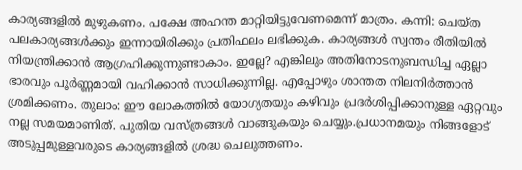കാര്യങ്ങളിൽ മുഴുകണം. പക്ഷേ അഹന്ത മാറ്റിയിട്ടുവേണമെന്ന് മാത്രം. കന്നി: ചെയ്‌ത പലകാര്യങ്ങള്‍ക്കും ഇന്നായിരിക്കും പ്രതിഫലം ലഭിക്കുക. കാര്യങ്ങൾ സ്വന്തം രീതിയിൽ നിയന്ത്രിക്കാൻ ആഗ്രഹിക്കുന്നുണ്ടാകാം. ഇല്ലേ? എങ്കിലും അതിനോടനുബന്ധിച്ച ഏല്ലാ ഭാരവും പൂർണ്ണമായി വഹിക്കാൻ സാധിക്കുന്നില്ല. എപ്പോഴും ശാന്തത നിലനിര്‍ത്താൻ ശ്രമിക്കണം. തുലാം: ഈ ലോകത്തിൽ യോഗ്യതയും കഴിവും പ്രദർശിപ്പിക്കാനുള്ള ഏറ്റവും നല്ല സമയമാണിത്‌. പുതിയ വസ്ത്രങ്ങൾ വാങ്ങുകയും ചെയ്യും.പ്രധാനമയും നിങ്ങളോട്‌ അടുപ്പമുള്ളവരുടെ കാര്യങ്ങളിൽ ശ്രദ്ധ ചെലുത്തണം.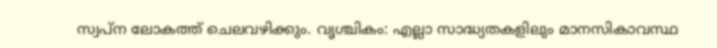സ്വപ്‌ന ലോകത്ത്‌ ചെലവഴിക്കും. വൃശ്ചികം: എല്ലാ സാദ്ധ്യതകളിലും മാനസികാവസ്ഥ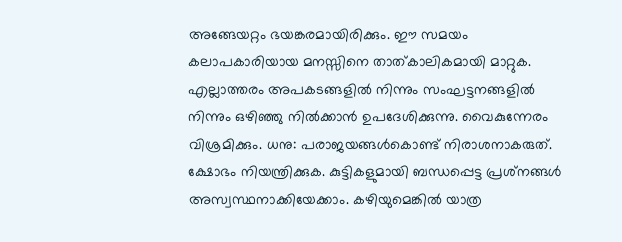അങ്ങേയറ്റം ഭയങ്കരമായിരിക്കും. ഈ സമയം കലാപകാരിയായ മനസ്സിനെ താത്കാലികമായി മാറ്റുക. എല്ലാത്തരം അപകടങ്ങളിൽ നിന്നും സംഘട്ടനങ്ങളിൽ നിന്നും ഒഴിഞ്ഞു നിൽക്കാൻ ഉപദേശിക്കുന്നു. വൈകുന്നേരം വിശ്രമിക്കും. ധനു: പരാജയങ്ങള്‍കൊണ്ട് നിരാശനാകരുത്. ക്ഷോഭം നിയന്ത്രിക്കുക. കുട്ടികളുമായി ബന്ധപ്പെട്ട പ്രശ്‌നങ്ങള്‍ അസ്വസ്ഥനാക്കിയേക്കാം. കഴിയുമെങ്കിൽ യാത്ര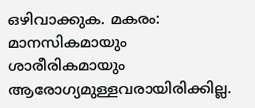ഒഴിവാക്കുക. മകരം: മാനസികമായും ശാരീരികമായും ആരോഗ്യമുള്ളവരായിരിക്കില്ല.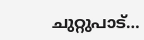ചുറ്റുപാട്…